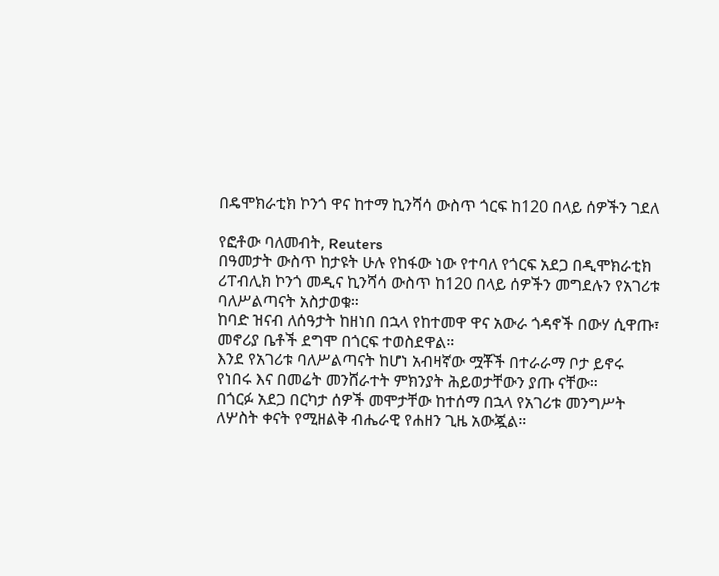በዴሞክራቲክ ኮንጎ ዋና ከተማ ኪንሻሳ ውስጥ ጎርፍ ከ120 በላይ ሰዎችን ገደለ

የፎቶው ባለመብት, Reuters
በዓመታት ውስጥ ከታዩት ሁሉ የከፋው ነው የተባለ የጎርፍ አደጋ በዲሞክራቲክ ሪፐብሊክ ኮንጎ መዲና ኪንሻሳ ውስጥ ከ120 በላይ ሰዎችን መግደሉን የአገሪቱ ባለሥልጣናት አስታወቁ።
ከባድ ዝናብ ለሰዓታት ከዘነበ በኋላ የከተመዋ ዋና አውራ ጎዳኖች በውሃ ሲዋጡ፣ መኖሪያ ቤቶች ደግሞ በጎርፍ ተወስደዋል።
እንደ የአገሪቱ ባለሥልጣናት ከሆነ አብዛኛው ሟቾች በተራራማ ቦታ ይኖሩ የነበሩ እና በመሬት መንሸራተት ምክንያት ሕይወታቸውን ያጡ ናቸው።
በጎርፉ አደጋ በርካታ ሰዎች መሞታቸው ከተሰማ በኋላ የአገሪቱ መንግሥት ለሦስት ቀናት የሚዘልቅ ብሔራዊ የሐዘን ጊዜ አውጇል።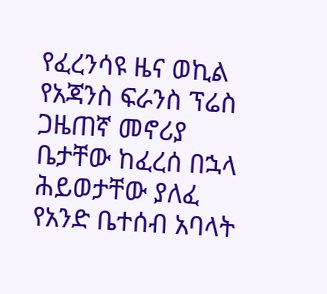የፈረንሳዩ ዜና ወኪል የአጃንስ ፍራንስ ፕሬስ ጋዜጠኛ መኖሪያ ቤታቸው ከፈረሰ በኋላ ሕይወታቸው ያለፈ የአንድ ቤተሰብ አባላት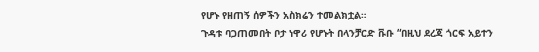የሆኑ የዘጠኝ ሰዎችን አስክሬን ተመልክቷል።
ጉዳቱ ባጋጠመበት ቦታ ነዋሪ የሆኑት በላንቻርድ ቩቡ “በዚህ ደረጃ ጎርፍ አይተን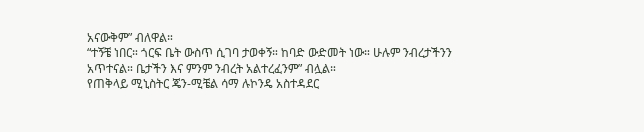አናውቅም” ብለዋል።
“ተኝቼ ነበር። ጎርፍ ቤት ውስጥ ሲገባ ታወቀኝ። ከባድ ውድመት ነው። ሁሉም ንብረታችንን አጥተናል። ቤታችን እና ምንም ንብረት አልተረፈንም” ብሏል።
የጠቅላይ ሚኒስትር ጄን-ሚቼል ሳማ ሉኮንዴ አስተዳደር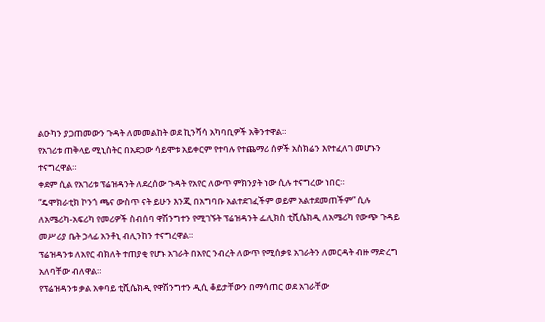ልዑካን ያጋጠመውን ጉዳት ለመመልከት ወደ ኪንሻሳ አካባቢዎች አቅንተዋል።
የአገሪቱ ጠቅላይ ሚኒስትር በአደጋው ሳይሞቱ አይቀርም የተባሉ የተጨማሪ ሰዎች አስክሬን እየተፈለገ መሆኑን ተናግረዋል።
ቀደም ሲል የአገሪቱ ፕሬዝዳንት ለደረሰው ጉዳት የአየር ለውጥ ምክንያት ነው ሲሉ ተናግረው ነበር።
“ዴሞክራቲክ ኮንጎ ጫና ውስጥ ናት ይሁን እንጂ በአግባቡ አልተደገፈችም ወይም አልተደመጠችም” ሲሉ ለአሜሪካ-አፍሪካ የመሪዎች ስብሰባ ዋሽንግተን የሚገኙት ፕሬዝዳንት ፌሊክስ ቲሺሴክዲ ለአሜሪካ የውጭ ጉዳይ መሥሪያ ቤት ኃላፊ አንቶኒ ብሊንከን ተናግረዋል።
ፕሬዝዳንቱ ለአየር ብክለት ተጠያቂ የሆኑ አገራት በአየር ንብረት ለውጥ የሚሰቃዩ አገራትን ለመርዳት ብዙ ማድረግ አለባቸው ብለዋል።
የፕሬዝዳንቱ ቃል አቀባይ ቲሺሴክዲ የዋሽንግተን ዲሲ ቆይታቸውን በማሳጠር ወደ አገራቸው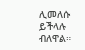ሊመለሱ ይችላሉ ብለዋል።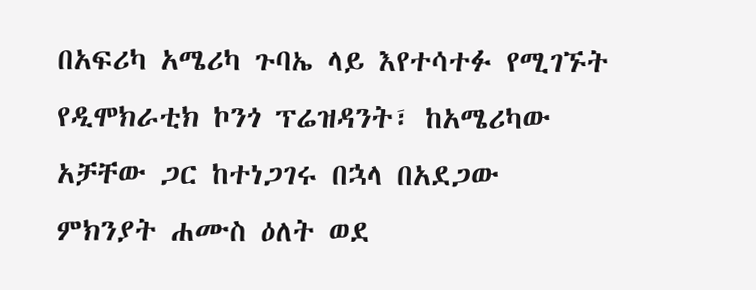በአፍሪካ አሜሪካ ጉባኤ ላይ እየተሳተፉ የሚገኙት የዲሞክራቲክ ኮንጎ ፕሬዝዳንት፣ ከአሜሪካው አቻቸው ጋር ከተነጋገሩ በኋላ በአደጋው ምክንያት ሐሙስ ዕለት ወደ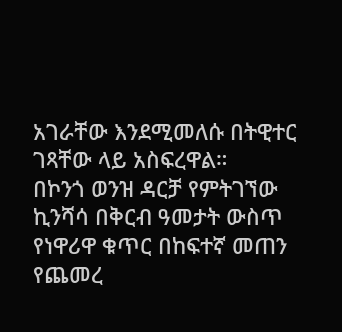አገራቸው እንደሚመለሱ በትዊተር ገጻቸው ላይ አስፍረዋል።
በኮንጎ ወንዝ ዳርቻ የምትገኘው ኪንሻሳ በቅርብ ዓመታት ውስጥ የነዋሪዋ ቁጥር በከፍተኛ መጠን የጨመረ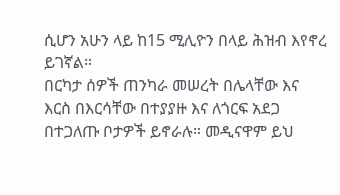ሲሆን አሁን ላይ ከ15 ሚሊዮን በላይ ሕዝብ እየኖረ ይገኛል።
በርካታ ሰዎች ጠንካራ መሠረት በሌላቸው እና እርስ በእርሳቸው በተያያዙ እና ለጎርፍ አደጋ በተጋለጡ ቦታዎች ይኖራሉ። መዲናዋም ይህ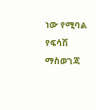ነው የሚባል የፍሳሽ ማስወገጃ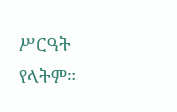ሥርዓት የላትም።